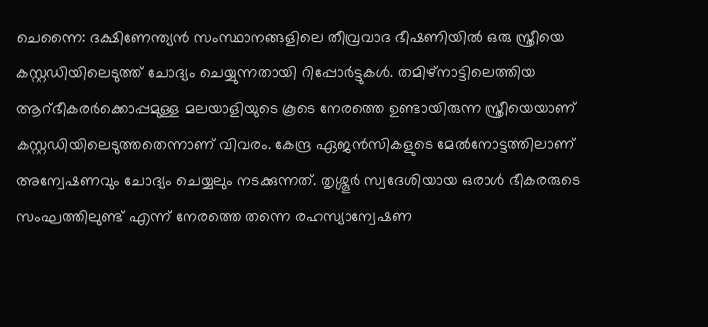ചെന്നൈ: ദക്ഷിണേന്ത്യൻ സംസ്ഥാനങ്ങളിലെ തീവ്രവാദ ഭീഷണിയിൽ ഒരു സ്ത്രീയെ കസ്റ്റഡിയിലെടുത്ത് ചോദ്യം ചെയ്യുന്നതായി റിപ്പോർട്ടുകൾ. തമിഴ്നാട്ടിലെത്തിയ ആറ്ഭീകരർക്കൊപ്പമുള്ള മലയാളിയുടെ കൂടെ നേരത്തെ ഉണ്ടായിരുന്ന സ്ത്രീയെയാണ് കസ്റ്റഡിയിലെടുത്തതെന്നാണ് വിവരം. കേന്ദ്ര ഏജൻസികളുടെ മേൽനോട്ടത്തിലാണ് അന്വേഷണവും ചോദ്യം ചെയ്യലും നടക്കുന്നത്. തൃശ്ശൂർ സ്വദേശിയായ ഒരാൾ ഭീകരരുടെ സംഘത്തിലുണ്ട് എന്ന് നേരത്തെ തന്നെ രഹസ്യാന്വേഷണ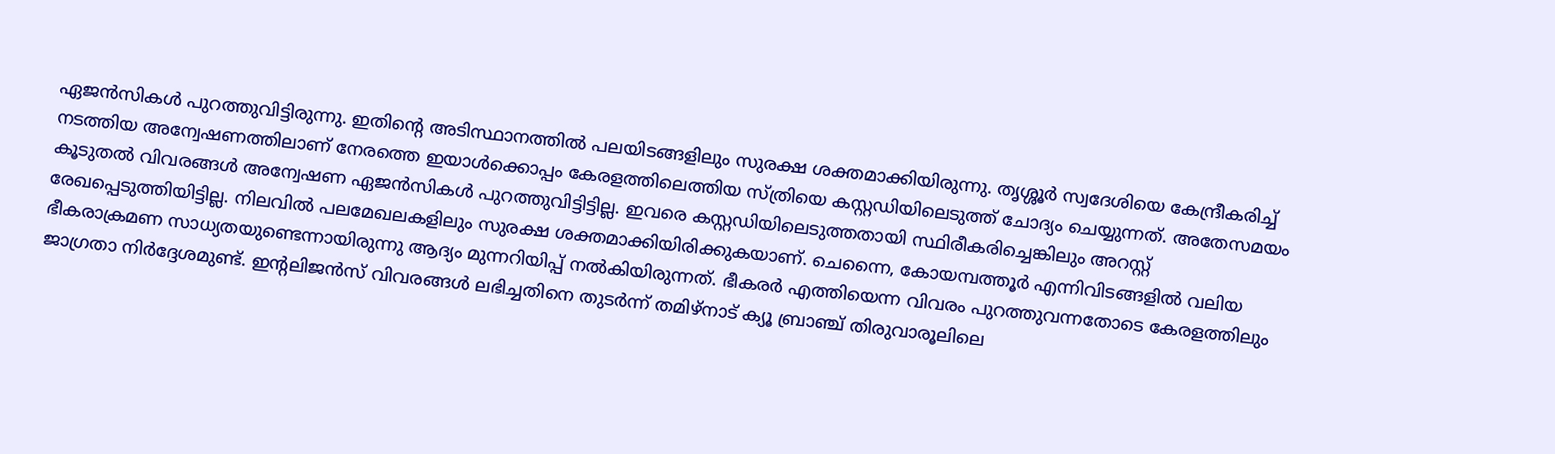ഏജൻസികൾ പുറത്തുവിട്ടിരുന്നു. ഇതിന്റെ അടിസ്ഥാനത്തിൽ പലയിടങ്ങളിലും സുരക്ഷ ശക്തമാക്കിയിരുന്നു. തൃശ്ശൂർ സ്വദേശിയെ കേന്ദ്രീകരിച്ച് നടത്തിയ അന്വേഷണത്തിലാണ് നേരത്തെ ഇയാൾക്കൊപ്പം കേരളത്തിലെത്തിയ സ്ത്രിയെ കസ്റ്റഡിയിലെടുത്ത് ചോദ്യം ചെയ്യുന്നത്. അതേസമയം കൂടുതൽ വിവരങ്ങൾ അന്വേഷണ ഏജൻസികൾ പുറത്തുവിട്ടിട്ടില്ല. ഇവരെ കസ്റ്റഡിയിലെടുത്തതായി സ്ഥിരീകരിച്ചെങ്കിലും അറസ്റ്റ് രേഖപ്പെടുത്തിയിട്ടില്ല. നിലവിൽ പലമേഖലകളിലും സുരക്ഷ ശക്തമാക്കിയിരിക്കുകയാണ്. ചെന്നൈ, കോയമ്പത്തൂർ എന്നിവിടങ്ങളിൽ വലിയ ഭീകരാക്രമണ സാധ്യതയുണ്ടെന്നായിരുന്നു ആദ്യം മുന്നറിയിപ്പ് നൽകിയിരുന്നത്. ഭീകരർ എത്തിയെന്ന വിവരം പുറത്തുവന്നതോടെ കേരളത്തിലും ജാഗ്രതാ നിർദ്ദേശമുണ്ട്. ഇന്റലിജൻസ് വിവരങ്ങൾ ലഭിച്ചതിനെ തുടർന്ന് തമിഴ്നാട് ക്യൂ ബ്രാഞ്ച് തിരുവാരൂലിലെ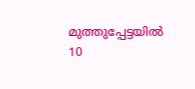മുത്തുപ്പേട്ടയിൽ 10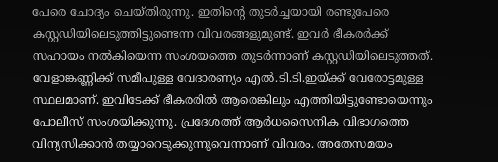പേരെ ചോദ്യം ചെയ്തിരുന്നു. ഇതിന്റെ തുടർച്ചയായി രണ്ടുപേരെ കസ്റ്റഡിയിലെടുത്തിട്ടുണ്ടെന്ന വിവരങ്ങളുമുണ്ട്. ഇവർ ഭീകരർക്ക് സഹായം നൽകിയെന്ന സംശയത്തെ തുടർന്നാണ് കസ്റ്റഡിയിലെടുത്തത്. വേളാങ്കണ്ണിക്ക് സമീപുള്ള വേദാരണ്യം എൽ.ടി.ടി.ഇയ്ക്ക് വേരോട്ടമുള്ള സ്ഥലമാണ്. ഇവിടേക്ക് ഭീകരരിൽ ആരെങ്കിലും എത്തിയിട്ടുണ്ടോയെന്നും പോലീസ് സംശയിക്കുന്നു. പ്രദേശത്ത് ആർധസൈനിക വിഭാഗത്തെ വിന്യസിക്കാൻ തയ്യാറെടുക്കുന്നുവെന്നാണ് വിവരം. അതേസമയം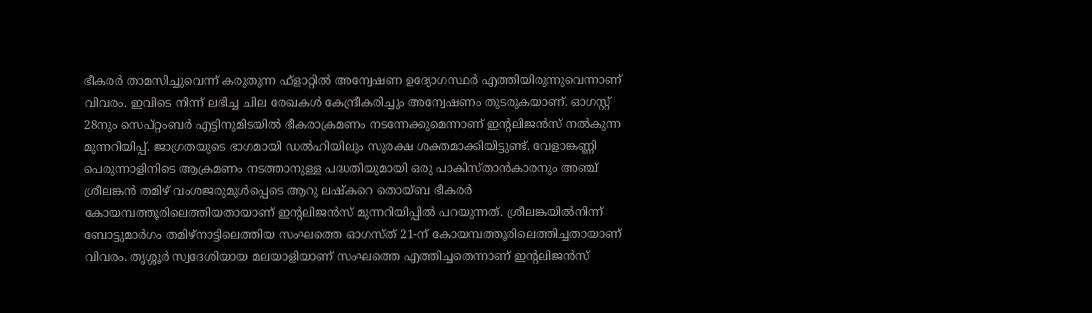ഭീകരർ താമസിച്ചുവെന്ന് കരുതുന്ന ഫ്ളാറ്റിൽ അന്വേഷണ ഉദ്യോഗസ്ഥർ എത്തിയിരുന്നുവെന്നാണ് വിവരം. ഇവിടെ നിന്ന് ലഭിച്ച ചില രേഖകൾ കേന്ദ്രീകരിച്ചും അന്വേഷണം തുടരുകയാണ്. ഓഗസ്റ്റ് 28നും സെപ്റ്റംബർ എട്ടിനുമിടയിൽ ഭീകരാക്രമണം നടന്നേക്കുമെന്നാണ് ഇന്റലിജൻസ് നൽകുന്ന മുന്നറിയിപ്പ്. ജാഗ്രതയുടെ ഭാഗമായി ഡൽഹിയിലും സുരക്ഷ ശക്തമാക്കിയിട്ടുണ്ട്. വേളാങ്കണ്ണി പെരുന്നാളിനിടെ ആക്രമണം നടത്താനുള്ള പദ്ധതിയുമായി ഒരു പാകിസ്താൻകാരനും അഞ്ച് ശ്രീലങ്കൻ തമിഴ് വംശജരുമുൾപ്പെടെ ആറു ലഷ്കറെ തൊയ്ബ ഭീകരർ കോയമ്പത്തൂരിലെത്തിയതായാണ് ഇന്റലിജൻസ് മുന്നറിയിപ്പിൽ പറയുന്നത്. ശ്രീലങ്കയിൽനിന്ന് ബോട്ടുമാർഗം തമിഴ്നാട്ടിലെത്തിയ സംഘത്തെ ഓഗസ്ത് 21-ന് കോയമ്പത്തൂരിലെത്തിച്ചതായാണ് വിവരം. തൃശ്ശൂർ സ്വദേശിയായ മലയാളിയാണ് സംഘത്തെ എത്തിച്ചതെന്നാണ് ഇന്റലിജൻസ്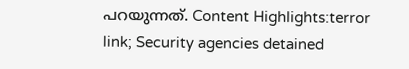പറയുന്നത്. Content Highlights:terror link; Security agencies detained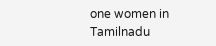one women in Tamilnadu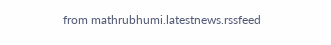from mathrubhumi.latestnews.rssfeed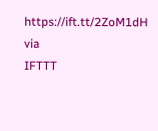https://ift.tt/2ZoM1dH
via
IFTTT